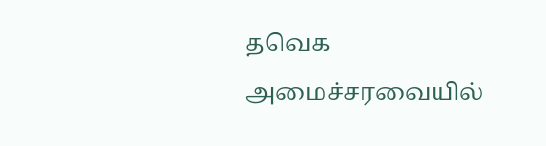தவெக அமைச்சரவையில்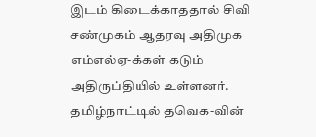இடம் கிடைக்காததால் சிவி சண்முகம் ஆதரவு அதிமுக எம்எல்ஏ-க்கள் கடும் அதிருப்தியில் உள்ளனர்.
தமிழ்நாட்டில் தவெக-வின்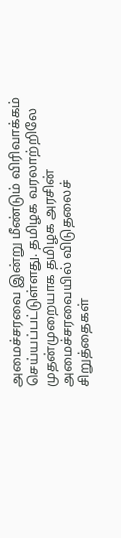அமைச்சரவை இன்று மீண்டும் விரிவாக்கம் செய்யப்பட்டுள்ளது. தமிழக வரலாற்றிலே முதன்முறையாக தமிழக அரசின் அமைச்சரவையில் விடுதலைச் சிறுத்தைகள்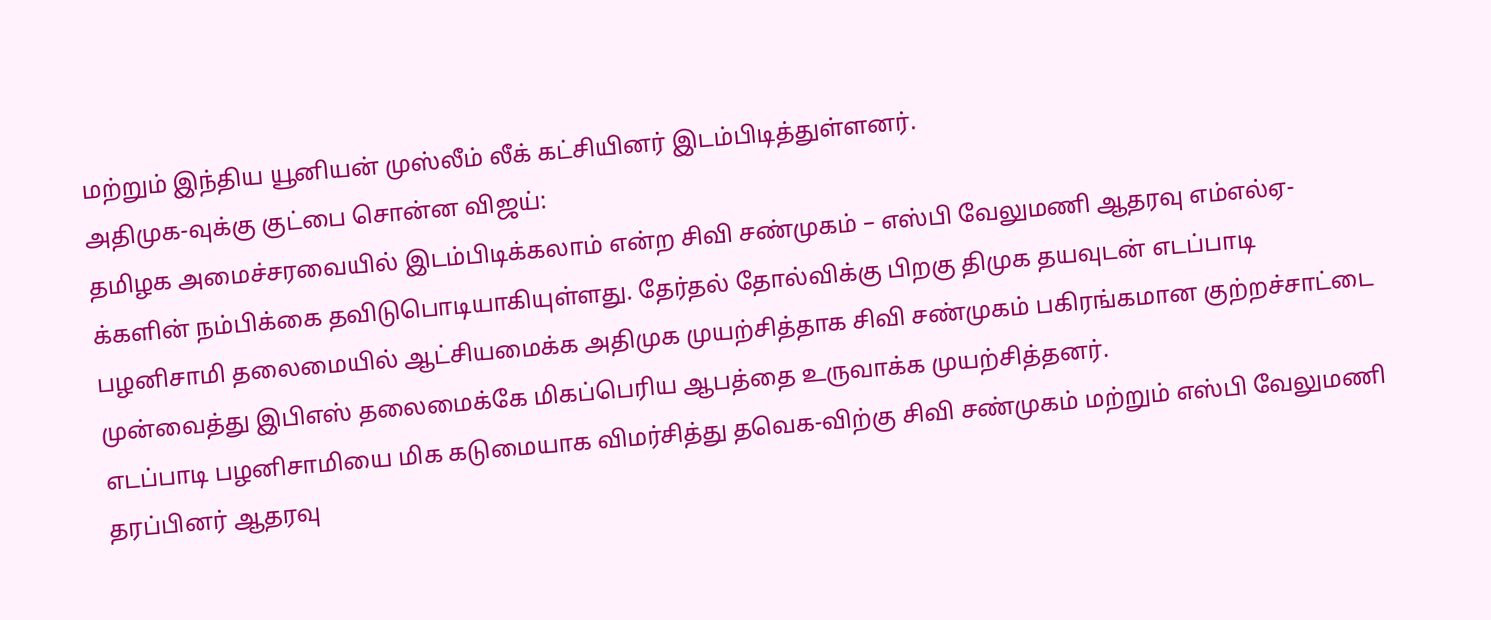மற்றும் இந்திய யூனியன் முஸ்லீம் லீக் கட்சியினர் இடம்பிடித்துள்ளனர்.
அதிமுக-வுக்கு குட்பை சொன்ன விஜய்:
தமிழக அமைச்சரவையில் இடம்பிடிக்கலாம் என்ற சிவி சண்முகம் – எஸ்பி வேலுமணி ஆதரவு எம்எல்ஏ-க்களின் நம்பிக்கை தவிடுபொடியாகியுள்ளது. தேர்தல் தோல்விக்கு பிறகு திமுக தயவுடன் எடப்பாடி பழனிசாமி தலைமையில் ஆட்சியமைக்க அதிமுக முயற்சித்தாக சிவி சண்முகம் பகிரங்கமான குற்றச்சாட்டை முன்வைத்து இபிஎஸ் தலைமைக்கே மிகப்பெரிய ஆபத்தை உருவாக்க முயற்சித்தனர்.
எடப்பாடி பழனிசாமியை மிக கடுமையாக விமர்சித்து தவெக-விற்கு சிவி சண்முகம் மற்றும் எஸ்பி வேலுமணி தரப்பினர் ஆதரவு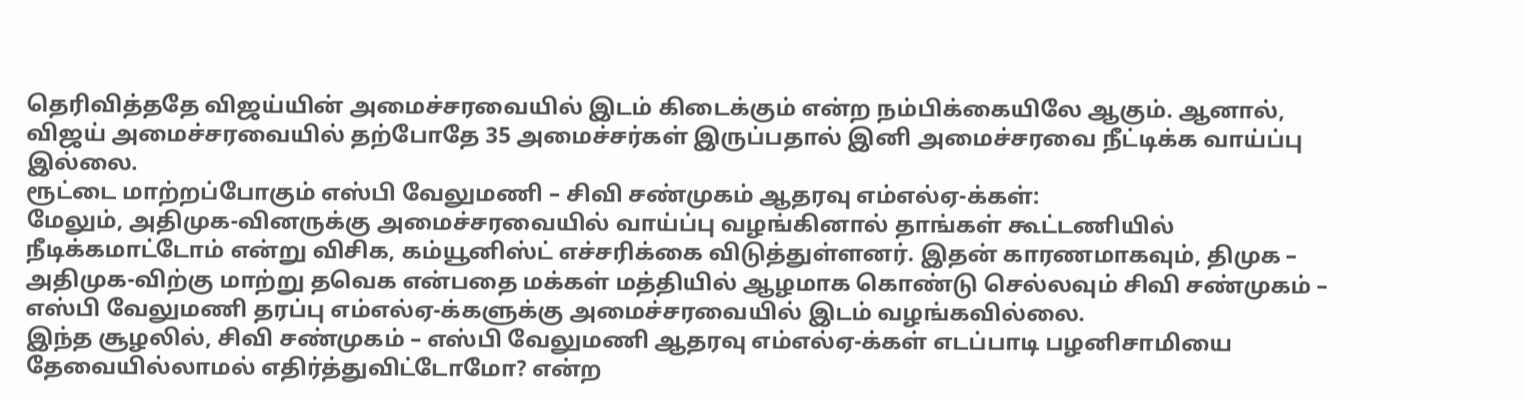தெரிவித்ததே விஜய்யின் அமைச்சரவையில் இடம் கிடைக்கும் என்ற நம்பிக்கையிலே ஆகும். ஆனால், விஜய் அமைச்சரவையில் தற்போதே 35 அமைச்சர்கள் இருப்பதால் இனி அமைச்சரவை நீட்டிக்க வாய்ப்பு இல்லை.
ரூட்டை மாற்றப்போகும் எஸ்பி வேலுமணி – சிவி சண்முகம் ஆதரவு எம்எல்ஏ-க்கள்:
மேலும், அதிமுக-வினருக்கு அமைச்சரவையில் வாய்ப்பு வழங்கினால் தாங்கள் கூட்டணியில் நீடிக்கமாட்டோம் என்று விசிக, கம்யூனிஸ்ட் எச்சரிக்கை விடுத்துள்ளனர். இதன் காரணமாகவும், திமுக – அதிமுக-விற்கு மாற்று தவெக என்பதை மக்கள் மத்தியில் ஆழமாக கொண்டு செல்லவும் சிவி சண்முகம் – எஸ்பி வேலுமணி தரப்பு எம்எல்ஏ-க்களுக்கு அமைச்சரவையில் இடம் வழங்கவில்லை.
இந்த சூழலில், சிவி சண்முகம் – எஸ்பி வேலுமணி ஆதரவு எம்எல்ஏ-க்கள் எடப்பாடி பழனிசாமியை தேவையில்லாமல் எதிர்த்துவிட்டோமோ? என்ற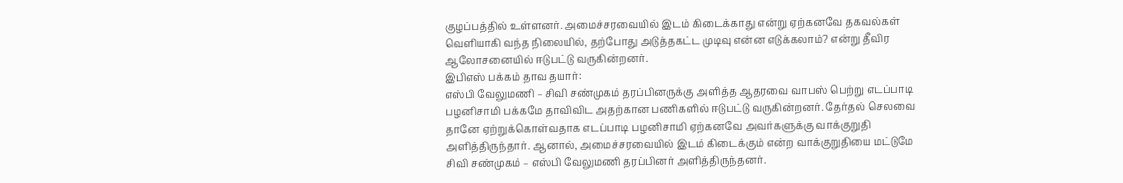குழப்பத்தில் உள்ளனர். அமைச்சரவையில் இடம் கிடைக்காது என்று ஏற்கனவே தகவல்கள் வெளியாகி வந்த நிலையில், தற்போது அடுத்தகட்ட முடிவு என்ன எடுக்கலாம்? என்று தீவிர ஆலோசனையில் ஈடுபட்டு வருகின்றனர்.
இபிஎஸ் பக்கம் தாவ தயார்:
எஸ்பி வேலுமணி – சிவி சண்முகம் தரப்பினருக்கு அளித்த ஆதரவை வாபஸ் பெற்று எடப்பாடி பழனிசாமி பக்கமே தாவிவிட அதற்கான பணிகளில் ஈடுபட்டு வருகின்றனர். தேர்தல் செலவை தானே ஏற்றுக்கொள்வதாக எடப்பாடி பழனிசாமி ஏற்கனவே அவர்களுக்கு வாக்குறுதி அளித்திருந்தார். ஆனால், அமைச்சரவையில் இடம் கிடைக்கும் என்ற வாக்குறுதியை மட்டுமே சிவி சண்முகம் – எஸ்பி வேலுமணி தரப்பினர் அளித்திருந்தனர்.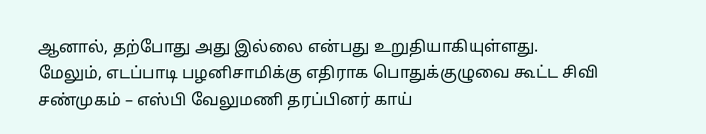ஆனால், தற்போது அது இல்லை என்பது உறுதியாகியுள்ளது.
மேலும், எடப்பாடி பழனிசாமிக்கு எதிராக பொதுக்குழுவை கூட்ட சிவி சண்முகம் – எஸ்பி வேலுமணி தரப்பினர் காய்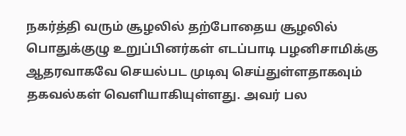நகர்த்தி வரும் சூழலில் தற்போதைய சூழலில் பொதுக்குழு உறுப்பினர்கள் எடப்பாடி பழனிசாமிக்கு ஆதரவாகவே செயல்பட முடிவு செய்துள்ளதாகவும் தகவல்கள் வெளியாகியுள்ளது. அவர் பல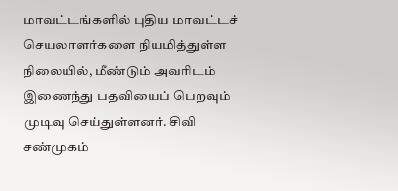மாவட்டங்களில் புதிய மாவட்டச் செயலாளர்களை நியமித்துள்ள நிலையில், மீண்டும் அவரிடம் இணைந்து பதவியைப் பெறவும் முடிவு செய்துள்ளனர். சிவி சண்முகம்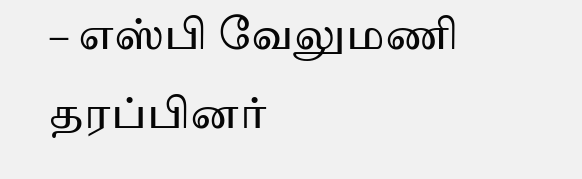– எஸ்பி வேலுமணி தரப்பினர்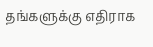தங்களுக்கு எதிராக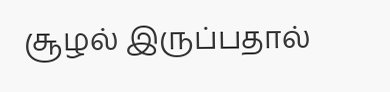சூழல் இருப்பதால்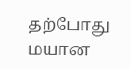தற்போது மயான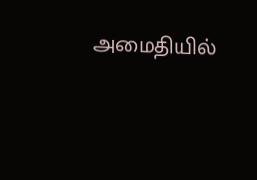அமைதியில்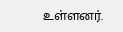உள்ளனர்.